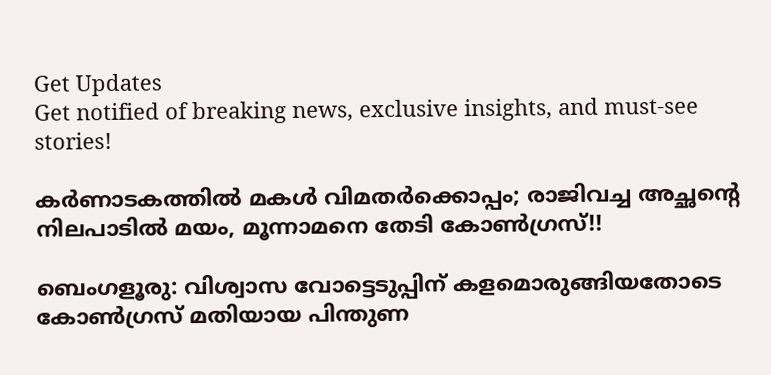Get Updates
Get notified of breaking news, exclusive insights, and must-see stories!

കര്‍ണാടകത്തില്‍ മകള്‍ വിമതര്‍ക്കൊപ്പം; രാജിവച്ച അച്ഛന്റെ നിലപാടില്‍ മയം, മൂന്നാമനെ തേടി കോണ്‍ഗ്രസ്!!

ബെംഗളൂരു: വിശ്വാസ വോട്ടെടുപ്പിന് കളമൊരുങ്ങിയതോടെ കോണ്‍ഗ്രസ് മതിയായ പിന്തുണ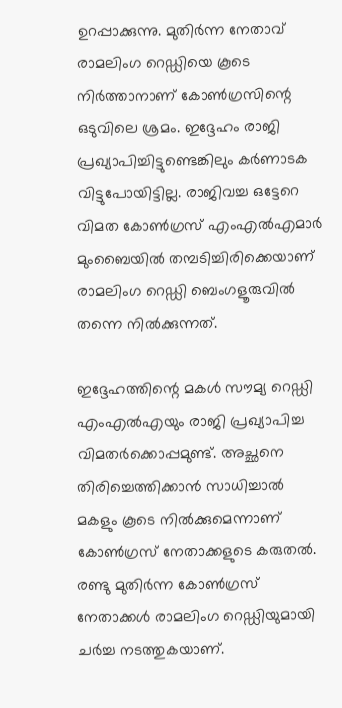ഉറപ്പാക്കുന്നു. മുതിര്‍ന്ന നേതാവ് രാമലിംഗ റെഡ്ഡിയെ കൂടെ നിര്‍ത്താനാണ് കോണ്‍ഗ്രസിന്റെ ഒടുവിലെ ശ്രമം. ഇദ്ദേഹം രാജി പ്രഖ്യാപിച്ചിട്ടുണ്ടെങ്കിലും കര്‍ണാടക വിട്ടുപോയിട്ടില്ല. രാജിവച്ച ഒട്ടേറെ വിമത കോണ്‍ഗ്രസ് എംഎല്‍എമാര്‍ മുംബൈയില്‍ തമ്പടിച്ചിരിക്കെയാണ് രാമലിംഗ റെഡ്ഡി ബെംഗളൂരുവില്‍ തന്നെ നില്‍ക്കുന്നത്.

ഇദ്ദേഹത്തിന്റെ മകള്‍ സൗമ്യ റെഡ്ഡി എംഎല്‍എയും രാജി പ്രഖ്യാപിച്ച വിമതര്‍ക്കൊപ്പമുണ്ട്. അച്ഛനെ തിരിച്ചെത്തിക്കാന്‍ സാധിച്ചാല്‍ മകളും കൂടെ നില്‍ക്കുമെന്നാണ് കോണ്‍ഗ്രസ് നേതാക്കളുടെ കരുതല്‍. രണ്ടു മുതിര്‍ന്ന കോണ്‍ഗ്രസ് നേതാക്കള്‍ രാമലിംഗ റെഡ്ഡിയുമായി ചര്‍ച്ച നടത്തുകയാണ്.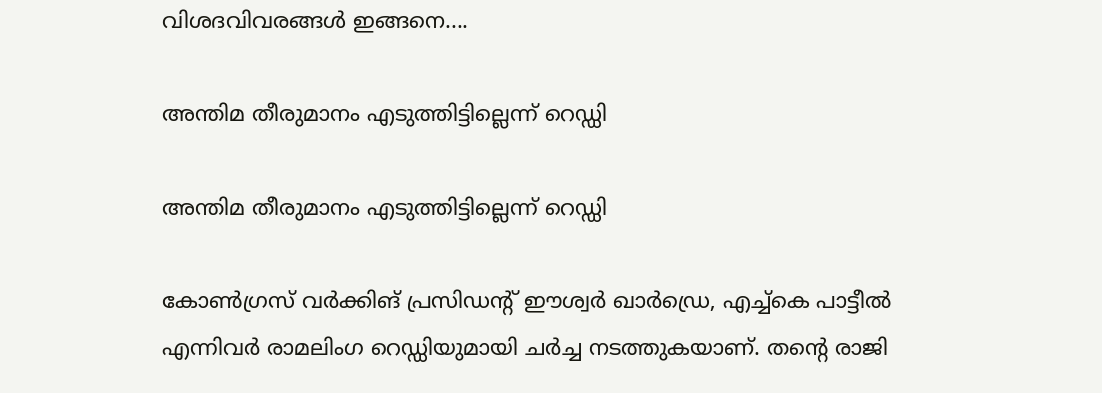വിശദവിവരങ്ങള്‍ ഇങ്ങനെ....

അന്തിമ തീരുമാനം എടുത്തിട്ടില്ലെന്ന് റെഡ്ഡി

അന്തിമ തീരുമാനം എടുത്തിട്ടില്ലെന്ന് റെഡ്ഡി

കോണ്‍ഗ്രസ് വര്‍ക്കിങ് പ്രസിഡന്റ് ഈശ്വര്‍ ഖാര്‍ഡ്രെ, എച്ച്‌കെ പാട്ടീല്‍ എന്നിവര്‍ രാമലിംഗ റെഡ്ഡിയുമായി ചര്‍ച്ച നടത്തുകയാണ്. തന്റെ രാജി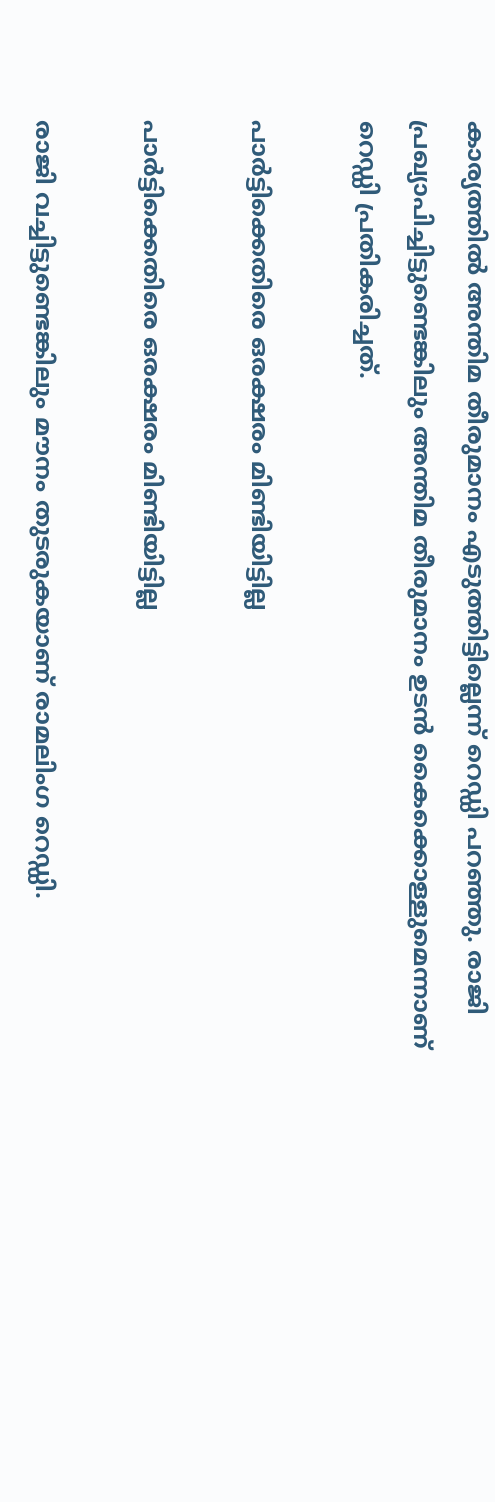കാര്യത്തില്‍ അന്തിമ തീരുമാനം എടുത്തിട്ടില്ലെന്ന് റെഡ്ഡി പറഞ്ഞു. രാജി പ്രഖ്യാപിച്ചിട്ടുണ്ടെങ്കിലും അന്തിമ തീരുമാനം ഉടന്‍ കൈക്കൊള്ളുമെന്നാണ് റെഡ്ഡി പ്രതികരിച്ചത്.

പാര്‍ട്ടിക്കെതിരെ ഒരക്ഷരം മിണ്ടിയിട്ടില്ല

പാര്‍ട്ടിക്കെതിരെ ഒരക്ഷരം മിണ്ടിയിട്ടില്ല

രാജി വച്ചിട്ടുണ്ടെങ്കിലും മൗനം തുടരുകയാണ് രാമലിംഗ റെഡ്ഡി.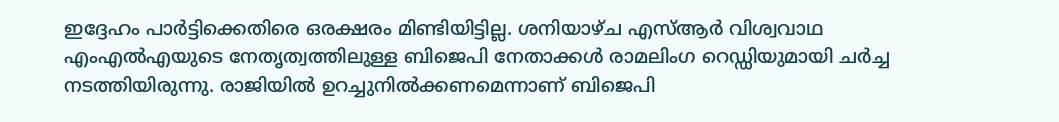ഇദ്ദേഹം പാര്‍ട്ടിക്കെതിരെ ഒരക്ഷരം മിണ്ടിയിട്ടില്ല. ശനിയാഴ്ച എസ്ആര്‍ വിശ്വവാഥ എംഎല്‍എയുടെ നേതൃത്വത്തിലുള്ള ബിജെപി നേതാക്കള്‍ രാമലിംഗ റെഡ്ഡിയുമായി ചര്‍ച്ച നടത്തിയിരുന്നു. രാജിയില്‍ ഉറച്ചുനില്‍ക്കണമെന്നാണ് ബിജെപി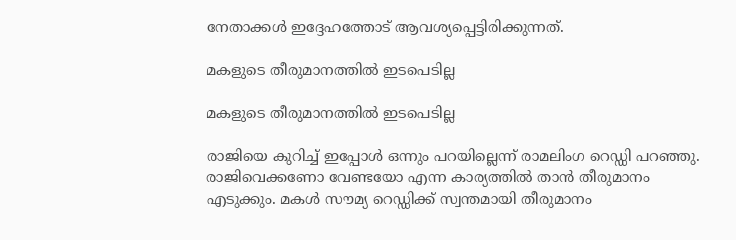നേതാക്കള്‍ ഇദ്ദേഹത്തോട് ആവശ്യപ്പെട്ടിരിക്കുന്നത്.

മകളുടെ തീരുമാനത്തില്‍ ഇടപെടില്ല

മകളുടെ തീരുമാനത്തില്‍ ഇടപെടില്ല

രാജിയെ കുറിച്ച് ഇപ്പോള്‍ ഒന്നും പറയില്ലെന്ന് രാമലിംഗ റെഡ്ഡി പറഞ്ഞു. രാജിവെക്കണോ വേണ്ടയോ എന്ന കാര്യത്തില്‍ താന്‍ തീരുമാനം എടുക്കും. മകള്‍ സൗമ്യ റെഡ്ഡിക്ക് സ്വന്തമായി തീരുമാനം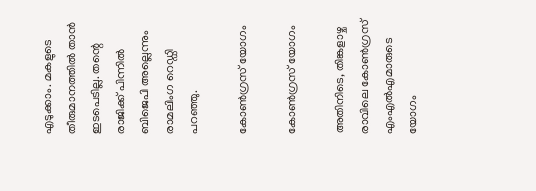എടുക്കാം. മകളുടെ തീരുമാനത്തില്‍ താന്‍ ഇടപെടില്ല. തന്റെ രാജിക്ക് പിന്നില്‍ ബിജെപി അല്ലെന്നും രാമലിംഗ റെഡ്ഡി പറഞ്ഞു.

കോണ്‍ഗ്രസ് യോഗം

കോണ്‍ഗ്രസ് യോഗം

അതിനിടെ, തിങ്കളാഴ്ച രാവിലെ കോണ്‍ഗ്രസ് എംഎല്‍എമാരുടെ യോഗം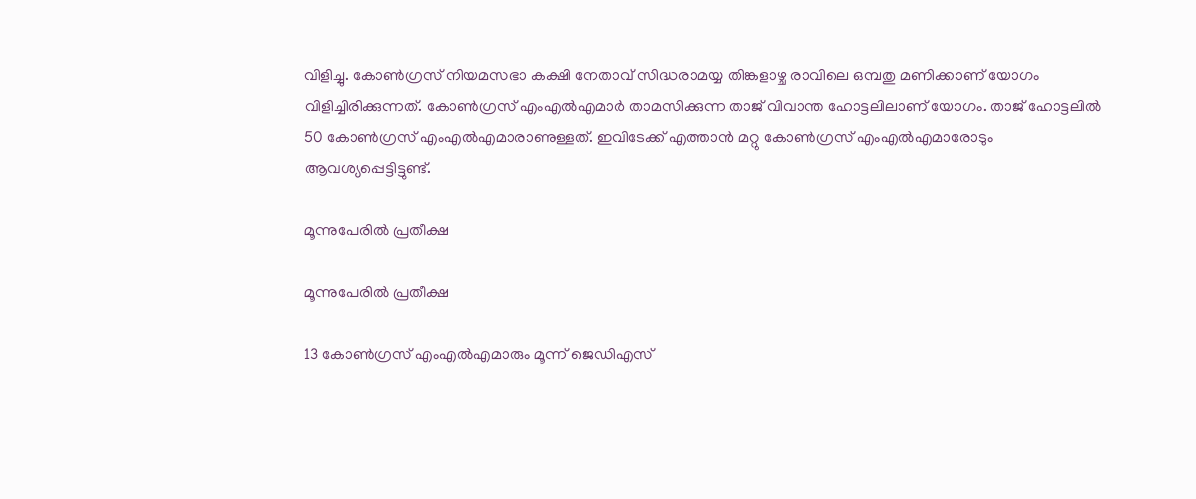വിളിച്ചു. കോണ്‍ഗ്രസ് നിയമസഭാ കക്ഷി നേതാവ് സിദ്ധരാമയ്യ തിങ്കളാഴ്ച രാവിലെ ഒമ്പതു മണിക്കാണ് യോഗം വിളിച്ചിരിക്കുന്നത്. കോണ്‍ഗ്രസ് എംഎല്‍എമാര്‍ താമസിക്കുന്ന താജ് വിവാന്ത ഹോട്ടലിലാണ് യോഗം. താജ് ഹോട്ടലില്‍ 50 കോണ്‍ഗ്രസ് എംഎല്‍എമാരാണുള്ളത്. ഇവിടേക്ക് എത്താന്‍ മറ്റു കോണ്‍ഗ്രസ് എംഎല്‍എമാരോടും ആവശ്യപ്പെട്ടിട്ടുണ്ട്.

മൂന്നുപേരില്‍ പ്രതീക്ഷ

മൂന്നുപേരില്‍ പ്രതീക്ഷ

13 കോണ്‍ഗ്രസ് എംഎല്‍എമാരും മൂന്ന് ജെഡിഎസ്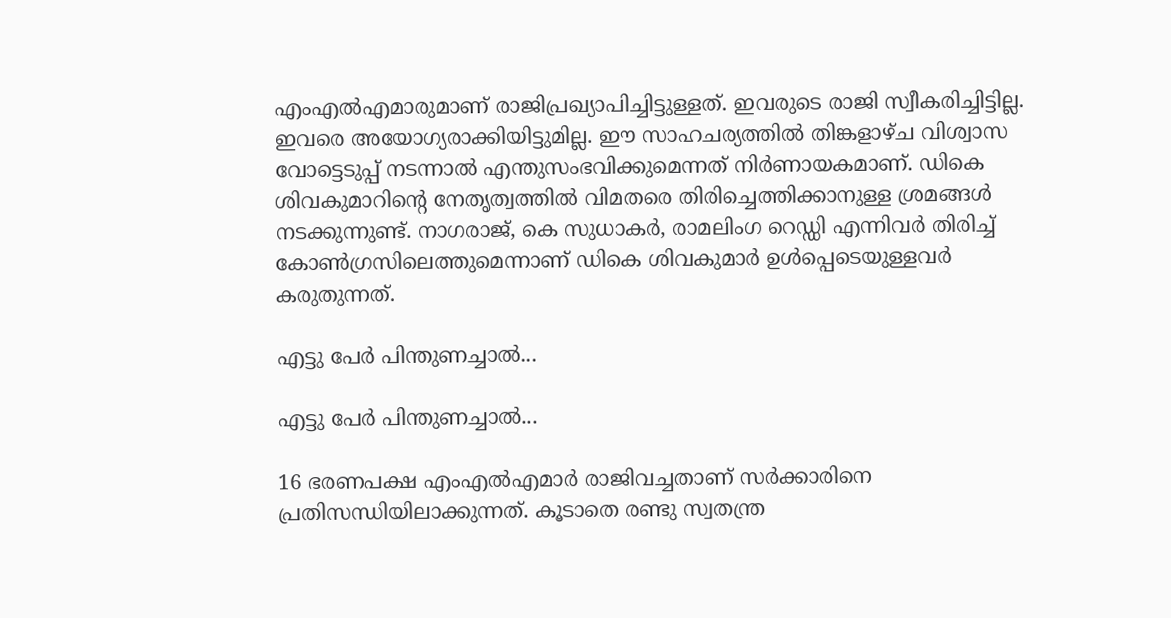എംഎല്‍എമാരുമാണ് രാജിപ്രഖ്യാപിച്ചിട്ടുള്ളത്. ഇവരുടെ രാജി സ്വീകരിച്ചിട്ടില്ല. ഇവരെ അയോഗ്യരാക്കിയിട്ടുമില്ല. ഈ സാഹചര്യത്തില്‍ തിങ്കളാഴ്ച വിശ്വാസ വോട്ടെടുപ്പ് നടന്നാല്‍ എന്തുസംഭവിക്കുമെന്നത് നിര്‍ണായകമാണ്. ഡികെ ശിവകുമാറിന്റെ നേതൃത്വത്തില്‍ വിമതരെ തിരിച്ചെത്തിക്കാനുള്ള ശ്രമങ്ങള്‍ നടക്കുന്നുണ്ട്. നാഗരാജ്, കെ സുധാകര്‍, രാമലിംഗ റെഡ്ഡി എന്നിവര്‍ തിരിച്ച് കോണ്‍ഗ്രസിലെത്തുമെന്നാണ് ഡികെ ശിവകുമാര്‍ ഉള്‍പ്പെടെയുള്ളവര്‍ കരുതുന്നത്.

എട്ടു പേര്‍ പിന്തുണച്ചാല്‍...

എട്ടു പേര്‍ പിന്തുണച്ചാല്‍...

16 ഭരണപക്ഷ എംഎല്‍എമാര്‍ രാജിവച്ചതാണ് സര്‍ക്കാരിനെ പ്രതിസന്ധിയിലാക്കുന്നത്. കൂടാതെ രണ്ടു സ്വതന്ത്ര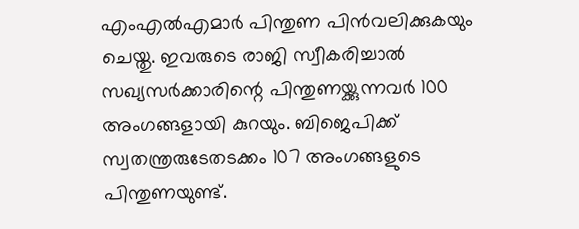എംഎല്‍എമാര്‍ പിന്തുണ പിന്‍വലിക്കുകയും ചെയ്തു. ഇവരുടെ രാജി സ്വീകരിച്ചാല്‍ സഖ്യസര്‍ക്കാരിന്റെ പിന്തുണയ്ക്കുന്നവര്‍ 100 അംഗങ്ങളായി കുറയും. ബിജെപിക്ക് സ്വതന്ത്രരുടേതടക്കം 107 അംഗങ്ങളുടെ പിന്തുണയുണ്ട്.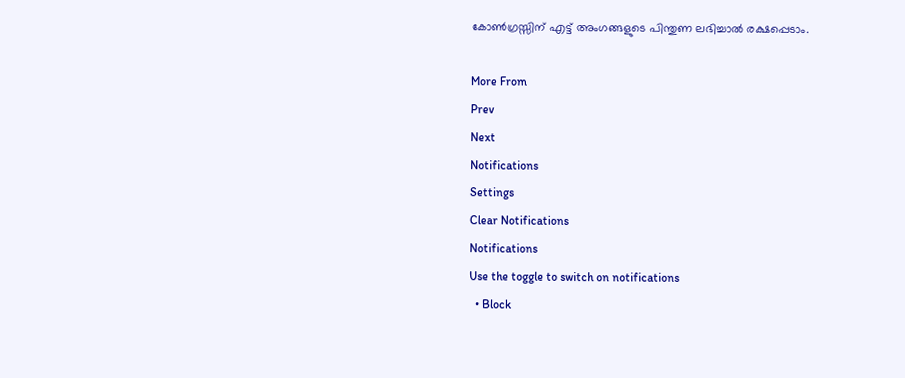കോണ്‍ഗ്രസ്സിന് എട്ട് അംഗങ്ങളുടെ പിന്തുണ ലഭിച്ചാല്‍ രക്ഷപ്പെടാം.

More From
Prev
Next
Notifications
Settings
Clear Notifications
Notifications
Use the toggle to switch on notifications
  • Block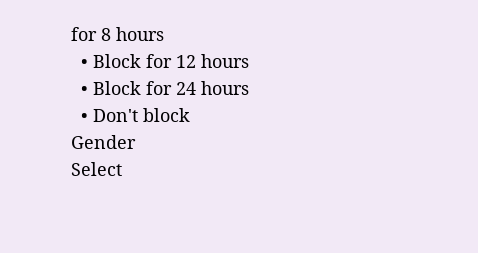for 8 hours
  • Block for 12 hours
  • Block for 24 hours
  • Don't block
Gender
Select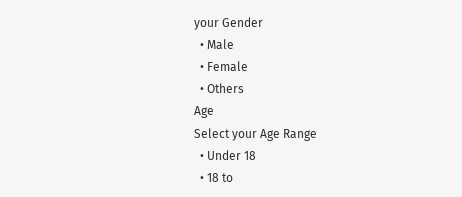your Gender
  • Male
  • Female
  • Others
Age
Select your Age Range
  • Under 18
  • 18 to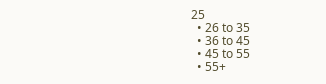25
  • 26 to 35
  • 36 to 45
  • 45 to 55
  • 55+